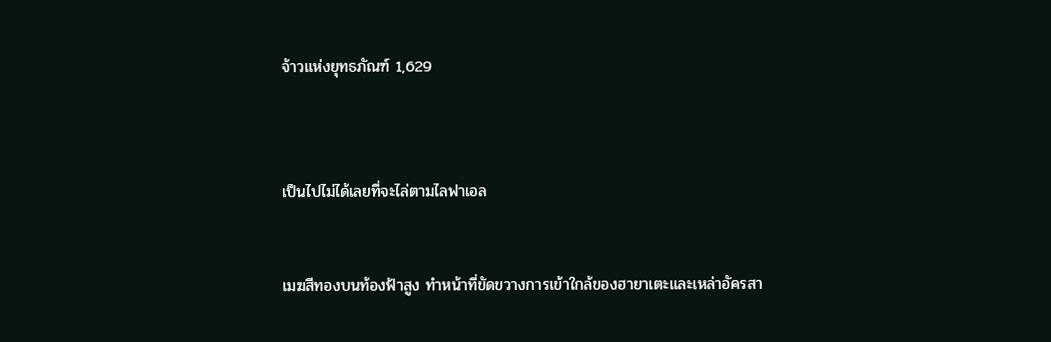จ้าวแห่งยุทธภัณฑ์ 1,629



เป็นไปไม่ได้เลยที่จะไล่ตามไลฟาเอล


เมฆสีทองบนท้องฟ้าสูง ทำหน้าที่ขัดขวางการเข้าใกล้ของฮายาเตะและเหล่าอัครสา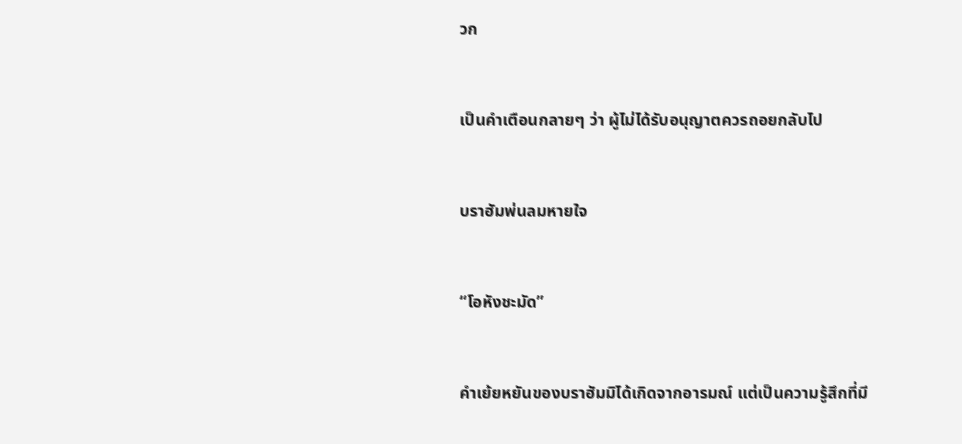วก


เป็นคำเตือนกลายๆ ว่า ผู้ไม่ได้รับอนุญาตควรถอยกลับไป


บราฮัมพ่นลมหายใจ


“โอหังชะมัด”


คำเย้ยหยันของบราฮัมมิได้เกิดจากอารมณ์ แต่เป็นความรู้สึกที่มี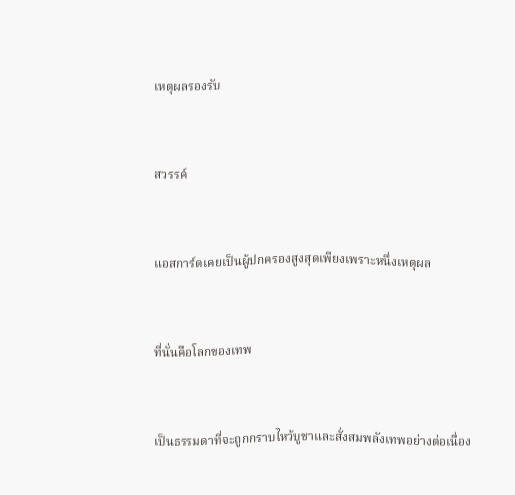เหตุผลรองรับ


สวรรค์


แอสการ์ดเคยเป็นผู้ปกครองสูงสุดเพียงเพราะหนึ่งเหตุผล


ที่นั่นคือโลกของเทพ


เป็นธรรมดาที่จะถูกกราบไหว้บูชาและสั่งสมพลังเทพอย่างต่อเนื่อง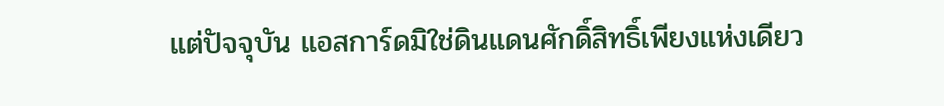แต่ปัจจุบัน แอสการ์ดมิใช่ดินแดนศักดิ์สิทธิ์เพียงแห่งเดียว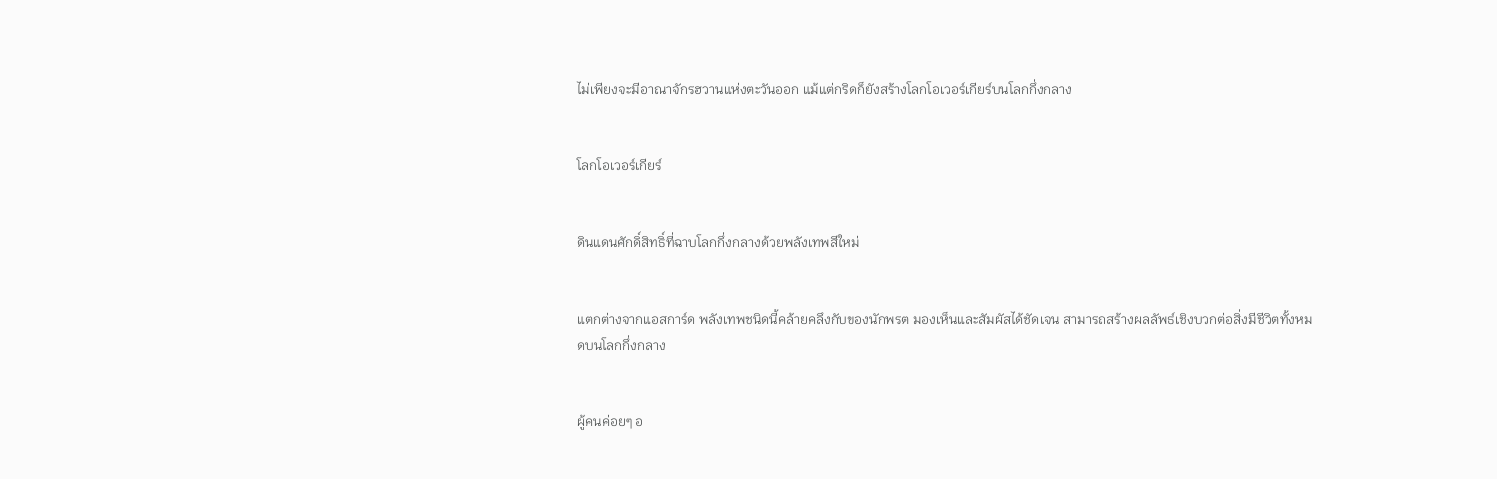ไม่เพียงจะมีอาณาจักรฮวานแห่งตะวันออก แม้แต่กริดก็ยังสร้างโลกโอเวอร์เกียร์บนโลกกึ่งกลาง


โลกโอเวอร์เกียร์


ดินแดนศักดิ์สิทธิ์ที่ฉาบโลกกึ่งกลางด้วยพลังเทพสีใหม่


แตกต่างจากแอสการ์ด พลังเทพชนิดนี้คล้ายคลึงกับของนักพรต มองเห็นและสัมผัสได้ชัดเจน สามารถสร้างผลลัพธ์เชิงบวกต่อสิ่งมีชีวิตทั้งหมดบนโลกกึ่งกลาง


ผู้คนค่อยๆ อ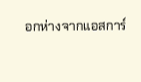อกห่างจากแอสการ์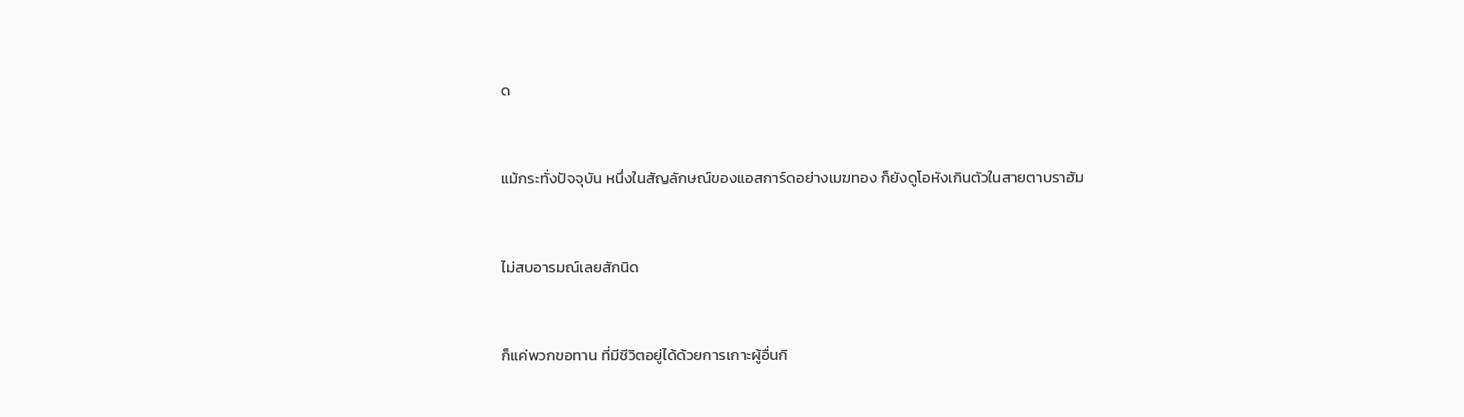ด


แม้กระทั่งปัจจุบัน หนึ่งในสัญลักษณ์ของแอสการ์ดอย่างเมฆทอง ก็ยังดูโอหังเกินตัวในสายตาบราฮัม


ไม่สบอารมณ์เลยสักนิด


ก็แค่พวกขอทาน ที่มีชีวิตอยู่ได้ด้วยการเกาะผู้อื่นกิ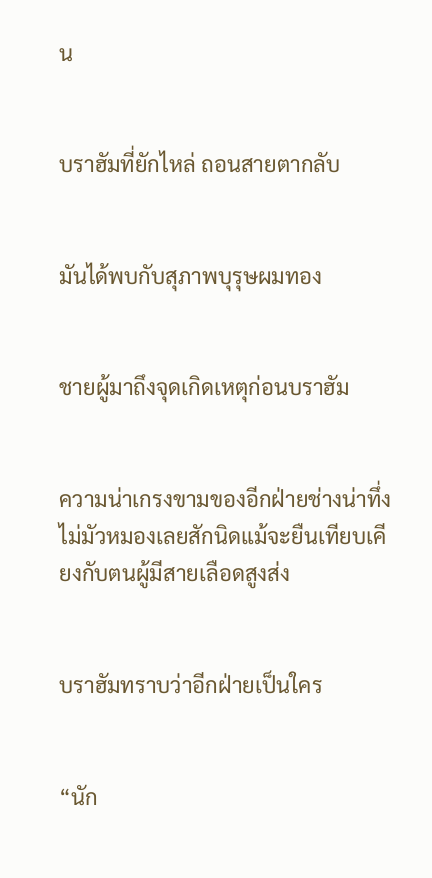น


บราฮัมที่ยักไหล่ ถอนสายตากลับ


มันได้พบกับสุภาพบุรุษผมทอง


ชายผู้มาถึงจุดเกิดเหตุก่อนบราฮัม


ความน่าเกรงขามของอีกฝ่ายช่างน่าทึ่ง ไม่มัวหมองเลยสักนิดแม้จะยืนเทียบเคียงกับตนผู้มีสายเลือดสูงส่ง


บราฮัมทราบว่าอีกฝ่ายเป็นใคร


“นัก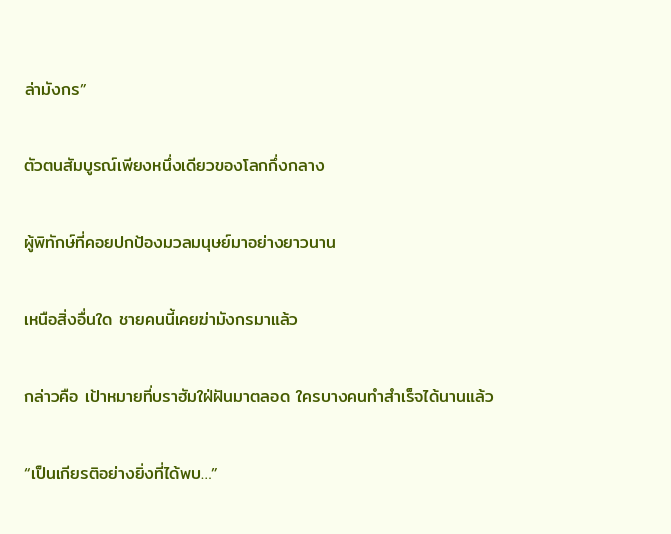ล่ามังกร”


ตัวตนสัมบูรณ์เพียงหนึ่งเดียวของโลกกึ่งกลาง


ผู้พิทักษ์ที่คอยปกป้องมวลมนุษย์มาอย่างยาวนาน


เหนือสิ่งอื่นใด ชายคนนี้เคยฆ่ามังกรมาแล้ว


กล่าวคือ เป้าหมายที่บราฮัมใฝ่ฝันมาตลอด ใครบางคนทำสำเร็จได้นานแล้ว


“เป็นเกียรติอย่างยิ่งที่ได้พบ…”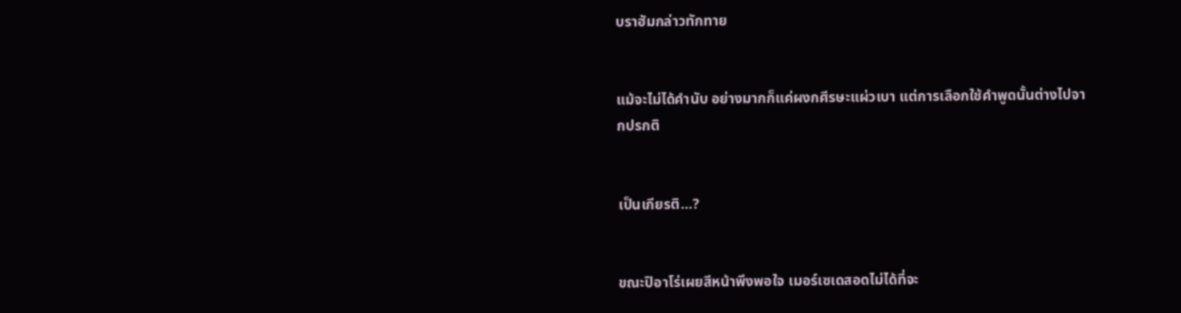บราฮัมกล่าวทักทาย


แม้จะไม่ได้คำนับ อย่างมากก็แค่ผงกศีรษะแผ่วเบา แต่การเลือกใช้คำพูดนั้นต่างไปจากปรกติ


เป็นเกียรติ…?


ขณะปิอาโร่เผยสีหน้าพึงพอใจ เมอร์เซเดสอดไม่ได้ที่จะ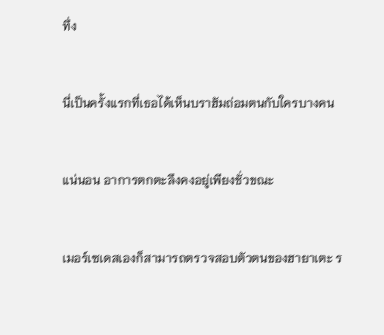ทึ่ง


นี่เป็นครั้งแรกที่เธอได้เห็นบราฮัมถ่อมตนกับใครบางคน


แน่นอน อาการตกตะลึงคงอยู่เพียงชั่วขณะ


เมอร์เซเดสเองก็สามารถตรวจสอบตัวตนของฮายาเตะ ร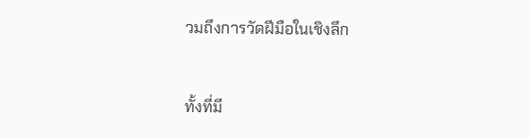วมถึงการวัดฝีมือในเชิงลึก


ทั้งที่มี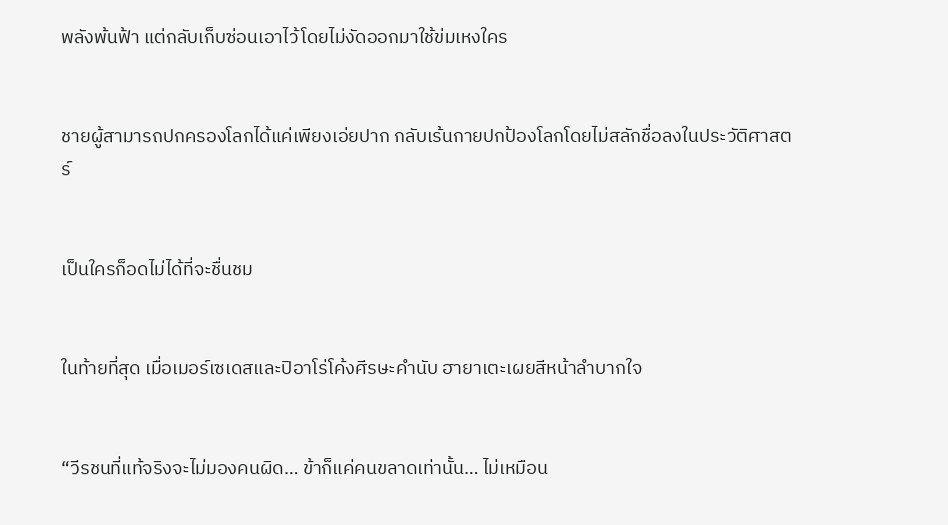พลังพ้นฟ้า แต่กลับเก็บซ่อนเอาไว้โดยไม่งัดออกมาใช้ข่มเหงใคร


ชายผู้สามารถปกครองโลกได้แค่เพียงเอ่ยปาก กลับเร้นกายปกป้องโลกโดยไม่สลักชื่อลงในประวัติศาสตร์


เป็นใครก็อดไม่ได้ที่จะชื่นชม


ในท้ายที่สุด เมื่อเมอร์เซเดสและปิอาโร่โค้งศีรษะคำนับ ฮายาเตะเผยสีหน้าลำบากใจ


“วีรชนที่แท้จริงจะไม่มองคนผิด… ข้าก็แค่คนขลาดเท่านั้น… ไม่เหมือน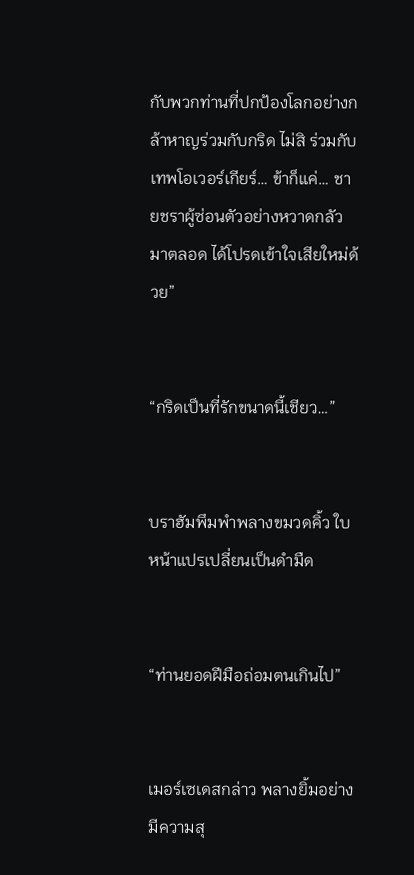กับพวกท่านที่ปกป้องโลกอย่างกล้าหาญร่วมกับกริด ไม่สิ ร่วมกับเทพโอเวอร์เกียร์… ข้าก็แค่… ชายชราผู้ซ่อนตัวอย่างหวาดกลัวมาตลอด ได้โปรดเข้าใจเสียใหม่ด้วย”


“กริดเป็นที่รักขนาดนี้เชียว…”


บราฮัมพึมพำพลางขมวดคิ้ว ใบหน้าแปรเปลี่ยนเป็นดำมืด


“ท่านยอดฝีมือถ่อมตนเกินไป”


เมอร์เซเดสกล่าว พลางยิ้มอย่างมีความสุ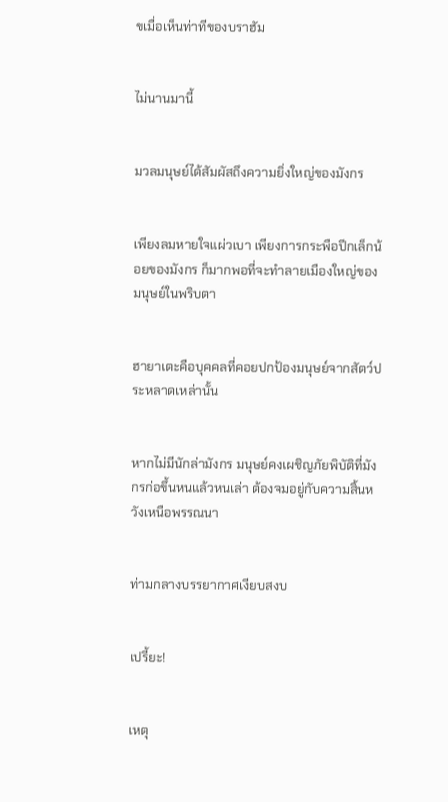ขเมื่อเห็นท่าทีของบราฮัม


ไม่นานมานี้


มวลมนุษย์ได้สัมผัสถึงความยิ่งใหญ่ของมังกร


เพียงลมหายใจแผ่วเบา เพียงการกระพือปีกเล็กน้อยของมังกร ก็มากพอที่จะทำลายเมืองใหญ่ของมนุษย์ในพริบตา


ฮายาเตะคือบุคคลที่คอยปกป้องมนุษย์จากสัตว์ประหลาดเหล่านั้น


หากไม่มีนักล่ามังกร มนุษย์คงเผชิญภัยพิบัติที่มังกรก่อขึ้นหนแล้วหนเล่า ต้องจมอยู่กับความสิ้นหวังเหนือพรรณนา


ท่ามกลางบรรยากาศเงียบสงบ


เปรี้ยะ!


เหตุ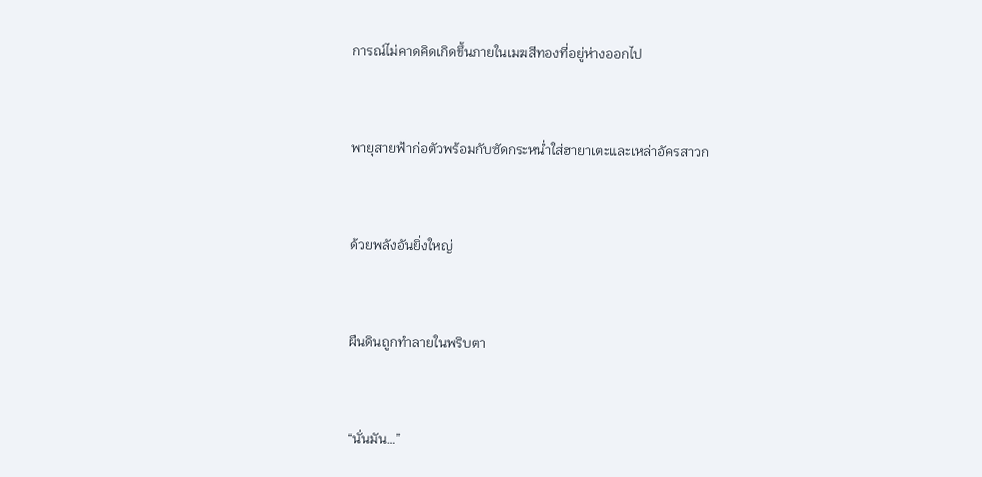การณ์ไม่คาดคิดเกิดขึ้นภายในเมฆสีทองที่อยู่ห่างออกไป


พายุสายฟ้าก่อตัวพร้อมกับซัดกระหน่ำใส่ฮายาเตะและเหล่าอัครสาวก


ด้วยพลังอันยิ่งใหญ่


ผืนดินถูกทำลายในพริบตา


“นั่นมัน…”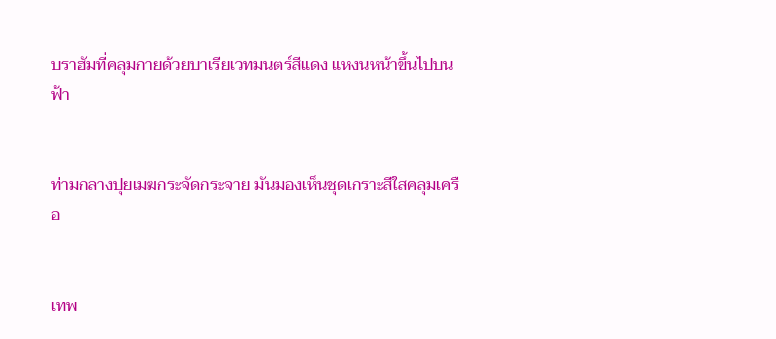บราฮัมที่คลุมกายด้วยบาเรียเวทมนตร์สีแดง แหงนหน้าขึ้นไปบนฟ้า


ท่ามกลางปุยเมฆกระจัดกระจาย มันมองเห็นชุดเกราะสีใสคลุมเครือ


เทพ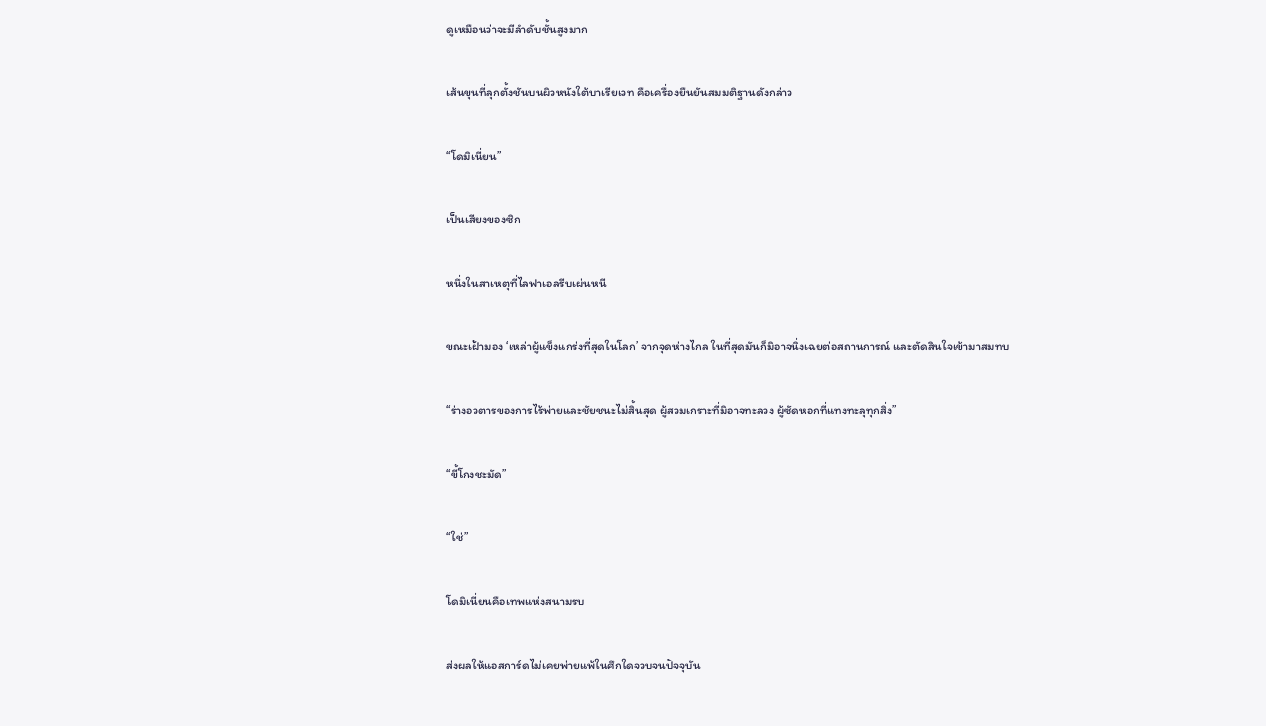ดูเหมือนว่าจะมีลำดับชั้นสูงมาก


เส้นขุนที่ลุกตั้งชันบนผิวหนังใต้บาเรียเวท คือเครื่องยืนยันสมมติฐานดังกล่าว


“โดมิเนี่ยน”


เป็นเสียงของซิก


หนึ่งในสาเหตุที่ไลฟาเอลรีบเผ่นหนี


ขณะเฝ้ามอง ‘เหล่าผู้แข็งแกร่งที่สุดในโลก’ จากจุดห่างไกล ในที่สุดมันก็มิอาจนิ่งเฉยต่อสถานการณ์ และตัดสินใจเข้ามาสมทบ


“ร่างอวตารของการไร้พ่ายและชัยชนะไม่สิ้นสุด ผู้สวมเกราะที่มิอาจทะลวง ผู้ซัดหอกที่แทงทะลุทุกสิ่ง”


“ขี้โกงชะมัด”


“ใช่”


โดมิเนี่ยนคือเทพแห่งสนามรบ


ส่งผลให้แอสการ์ดไม่เคยพ่ายแพ้ในศึกใดจวบจนปัจจุบัน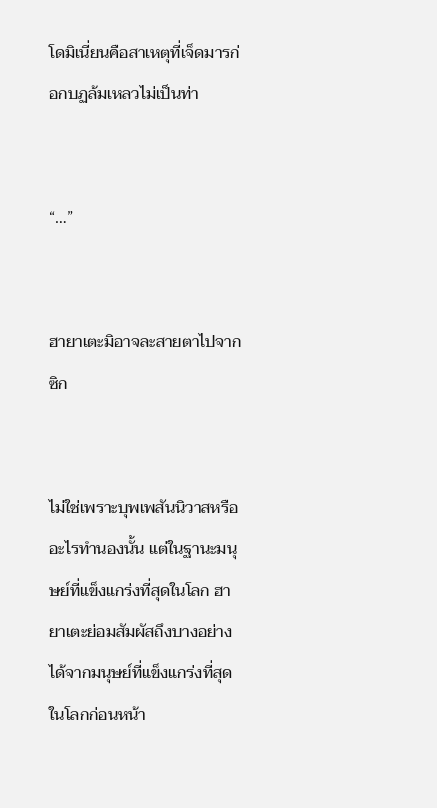โดมิเนี่ยนคือสาเหตุที่เจ็ดมารก่อกบฏล้มเหลวไม่เป็นท่า


“…”


ฮายาเตะมิอาจละสายตาไปจากซิก


ไม่ใช่เพราะบุพเพสันนิวาสหรืออะไรทำนองนั้น แต่ในฐานะมนุษย์ที่แข็งแกร่งที่สุดในโลก ฮายาเตะย่อมสัมผัสถึงบางอย่างได้จากมนุษย์ที่แข็งแกร่งที่สุดในโลกก่อนหน้า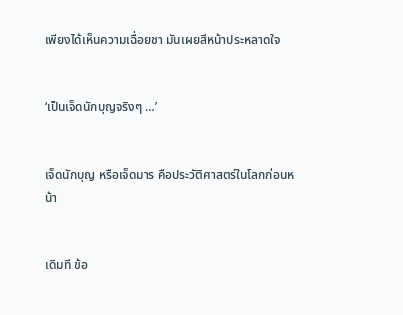เพียงได้เห็นความเฉื่อยชา มันเผยสีหน้าประหลาดใจ


‘เป็นเจ็ดนักบุญจริงๆ …’


เจ็ดนักบุญ หรือเจ็ดมาร คือประวัติศาสตร์ในโลกก่อนหน้า


เดิมที ข้อ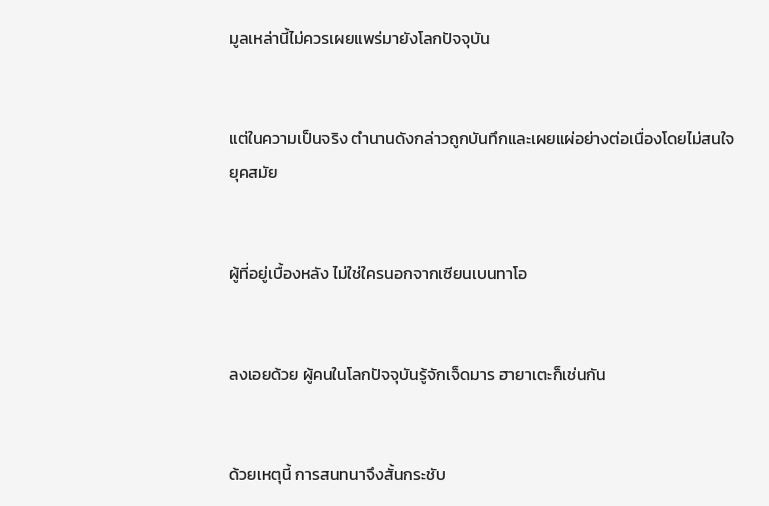มูลเหล่านี้ไม่ควรเผยแพร่มายังโลกปัจจุบัน


แต่ในความเป็นจริง ตำนานดังกล่าวถูกบันทึกและเผยแผ่อย่างต่อเนื่องโดยไม่สนใจยุคสมัย


ผู้ที่อยู่เบื้องหลัง ไม่ใช่ใครนอกจากเซียนเบนทาโอ


ลงเอยด้วย ผู้คนในโลกปัจจุบันรู้จักเจ็ดมาร ฮายาเตะก็เช่นกัน


ด้วยเหตุนี้ การสนทนาจึงสั้นกระชับ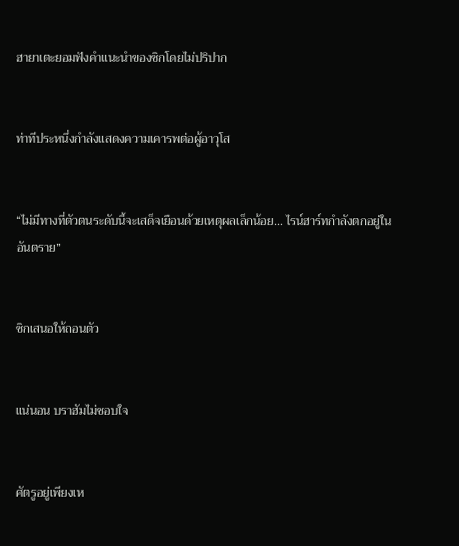ฮายาเตะยอมฟังคำแนะนำของซิกโดยไม่ปริปาก


ท่าทีประหนึ่งกำลังแสดงความเคารพต่อผู้อาวุโส


“ไม่มีทางที่ตัวตนระดับนี้จะเสด็จเยือนด้วยเหตุผลเล็กน้อย… ไรน์ฮาร์ทกำลังตกอยู่ในอันตราย”


ซิกเสนอให้ถอนตัว


แน่นอน บราฮัมไม่ชอบใจ


ศัตรูอยู่เพียงเห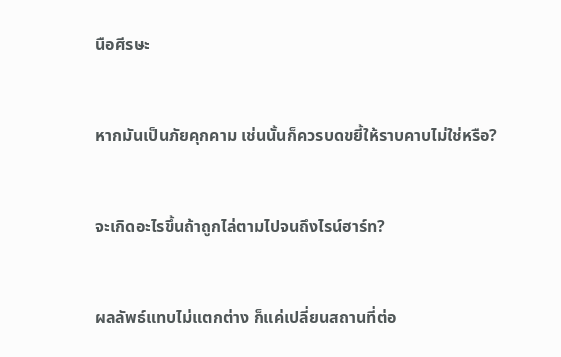นือศีรษะ


หากมันเป็นภัยคุกคาม เช่นนั้นก็ควรบดขยี้ให้ราบคาบไม่ใช่หรือ?


จะเกิดอะไรขึ้นถ้าถูกไล่ตามไปจนถึงไรน์ฮาร์ท?


ผลลัพธ์แทบไม่แตกต่าง ก็แค่เปลี่ยนสถานที่ต่อ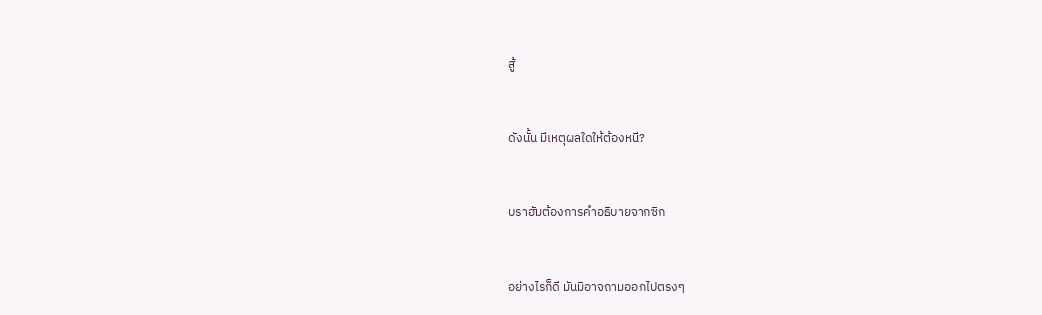สู้


ดังนั้น มีเหตุผลใดให้ต้องหนี?


บราฮัมต้องการคำอธิบายจากซิก


อย่างไรก็ดี มันมิอาจถามออกไปตรงๆ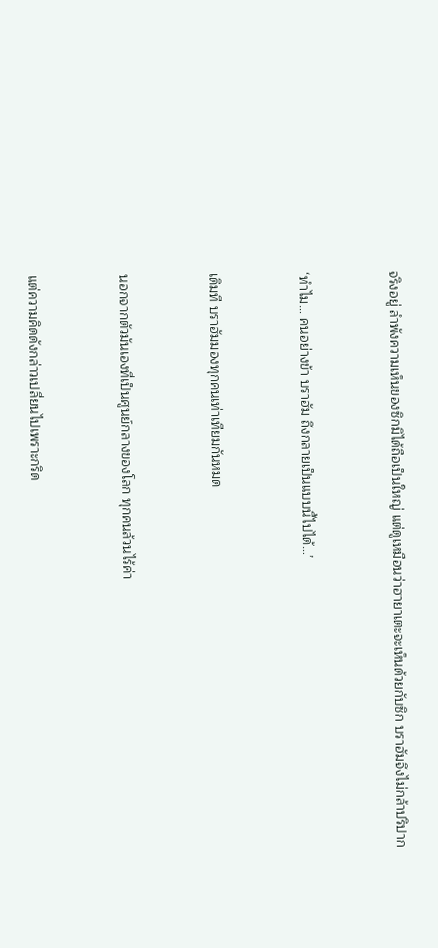จริงอยู่ ลำพังความเห็นของซิกมิได้ถือเป็นใหญ่ แต่ดูเหมือนว่าฮายาเตะจะเห็นด้วยกับซิก บราฮัมจึงไม่กล้าปริปาก


‘ทำไม… คนอย่างข้า บราฮัม ถึงกลายเป็นแบบนี้ไปได้…’


เดิมที บราฮัมมองทุกคนเท่าเทียมกันหมด


นอกจากตัวมันเองที่เป็นศูนย์กลางของโลก ทุกคนล้วนไร้ค่า


แต่ความคิดดังกล่าวเปลี่ยนไปเพราะกริด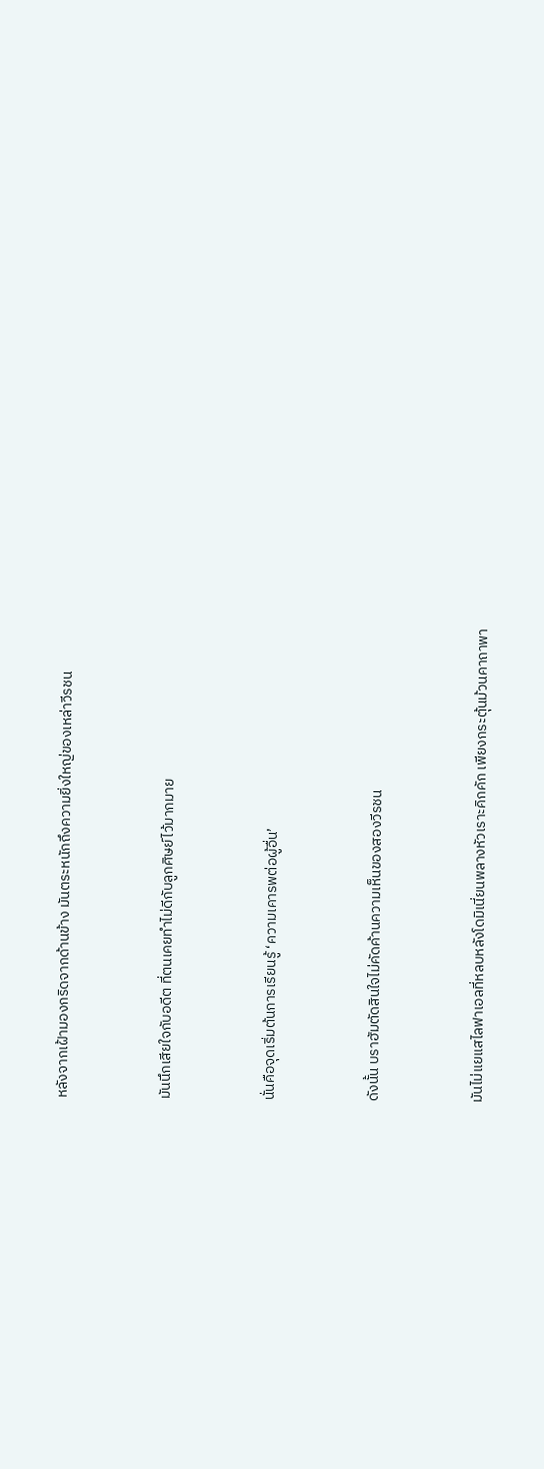หลังจากเฝ้ามองกริดจากด้านข้าง มันตระหนักถึงความยิ่งใหญ่ของเหล่าวีรชน


มันนึกเสียใจกับอดีต ที่ตนเคยทำไม่ดีกับลูกศิษย์ไว้มากมาย


นั่นคือจุดเริ่มต้นการเรียนรู้ ‘ความเคารพต่อผู้อื่น’


ดังนั้น บราฮัมตัดสินใจไม่คัดค้านความเห็นของสองวีรชน


มันไม่แยแสไลฟาเอลที่หลบหลังโดมิเนี่ยนพลางหัวเราะคิกคัก เพียงกระตุ้นม้วนคาถาพา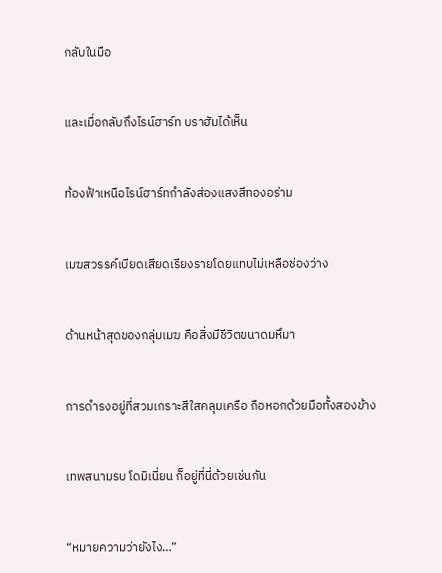กลับในมือ


และเมื่อกลับถึงไรน์ฮาร์ท บราฮัมได้เห็น


ท้องฟ้าเหนือไรน์ฮาร์ทกำลังส่องแสงสีทองอร่าม


เมฆสวรรค์เบียดเสียดเรียงรายโดยแทบไม่เหลือช่องว่าง


ด้านหน้าสุดของกลุ่มเมฆ คือสิ่งมีชีวิตขนาดมหึมา


การดำรงอยู่ที่สวมเกราะสีใสคลุมเครือ ถือหอกด้วยมือทั้งสองข้าง


เทพสนามรบ โดมิเนี่ยน ก็อยู่ที่นี่ด้วยเช่นกัน


“หมายความว่ายังไง…”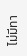ไม่มีทา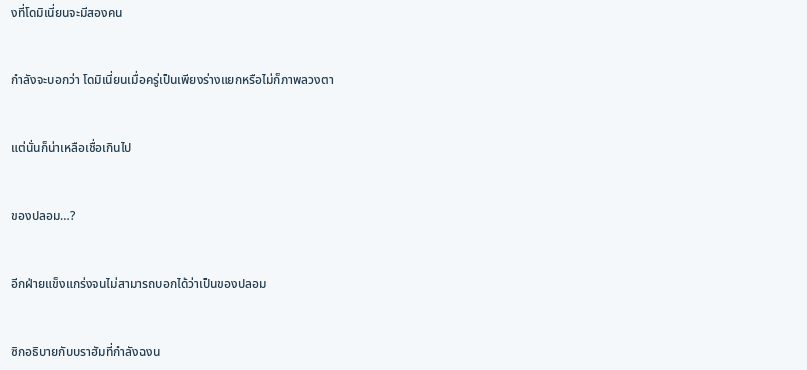งที่โดมิเนี่ยนจะมีสองคน


กำลังจะบอกว่า โดมิเนี่ยนเมื่อครู่เป็นเพียงร่างแยกหรือไม่ก็ภาพลวงตา


แต่นั่นก็น่าเหลือเชื่อเกินไป


ของปลอม…?


อีกฝ่ายแข็งแกร่งจนไม่สามารถบอกได้ว่าเป็นของปลอม


ซิกอธิบายกับบราฮัมที่กำลังฉงน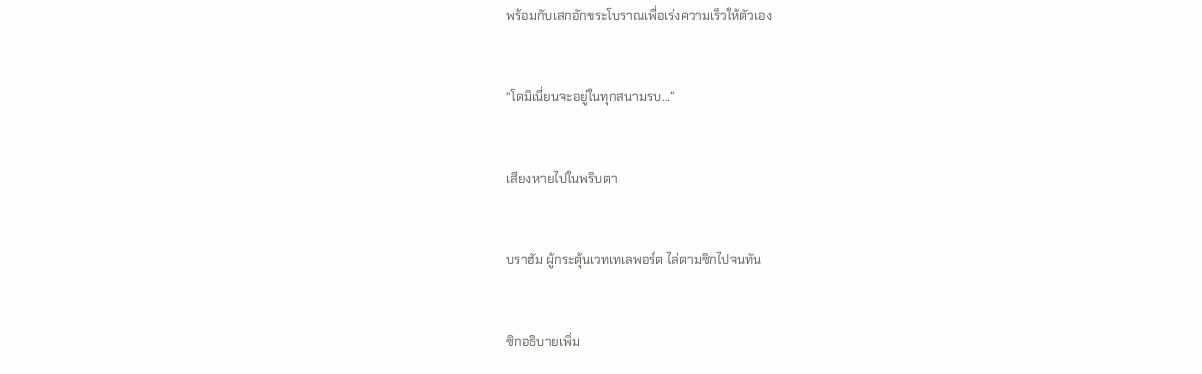พร้อมกับเสกอักขระโบราณเพื่อเร่งความเร็วให้ตัวเอง


“โดมิเนี่ยนจะอยู่ในทุกสนามรบ…”


เสียงหายไปในพริบตา


บราฮัม ผู้กระตุ้นเวทเทเลพอร์ต ไล่ตามซิกไปจนทัน


ซิกอธิบายเพิ่ม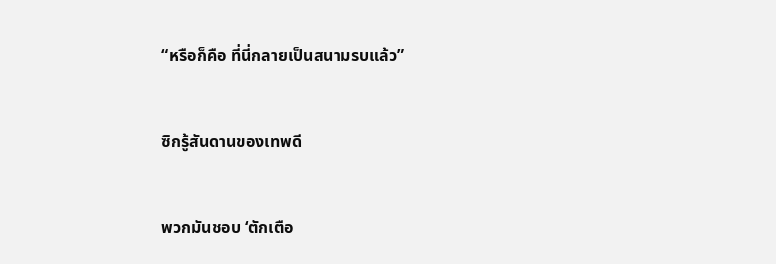“หรือก็คือ ที่นี่กลายเป็นสนามรบแล้ว”


ซิกรู้สันดานของเทพดี


พวกมันชอบ ‘ตักเตือ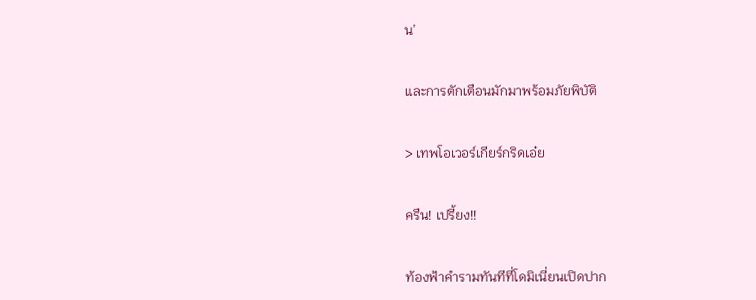น’


และการตักเตือนมักมาพร้อมภัยพิบัติ


> เทพโอเวอร์เกียร์กริดเอ๋ย


ครืน! เปรี้ยง!!


ท้องฟ้าคำรามทันทีที่โดมิเนี่ยนเปิดปาก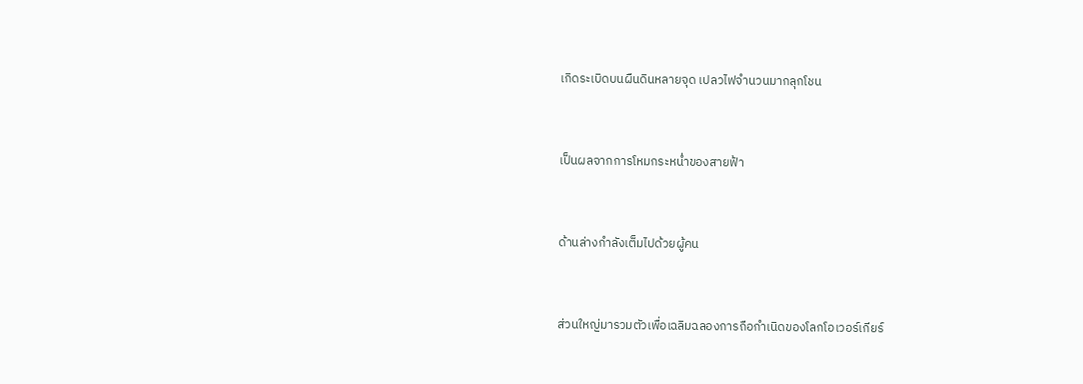เกิดระเบิดบนผืนดินหลายจุด เปลวไฟจำนวนมากลุกโชน


เป็นผลจากการโหมกระหน่ำของสายฟ้า


ด้านล่างกำลังเต็มไปด้วยผู้คน


ส่วนใหญ่มารวมตัวเพื่อเฉลิมฉลองการถือกำเนิดของโลกโอเวอร์เกียร์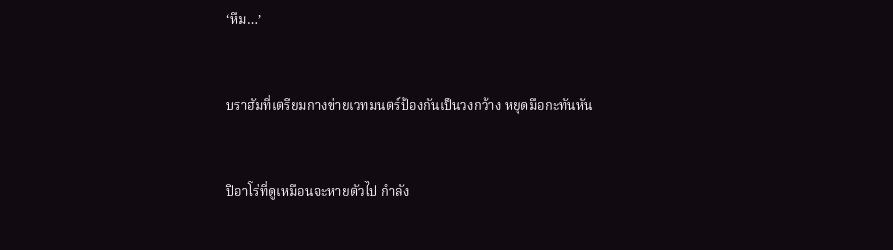‘หืม…’


บราฮัมที่เตรียมกางข่ายเวทมนตร์ป้องกันเป็นวงกว้าง หยุดมือกะทันหัน


ปิอาโร่ที่ดูเหมือนจะหายตัวไป กำลัง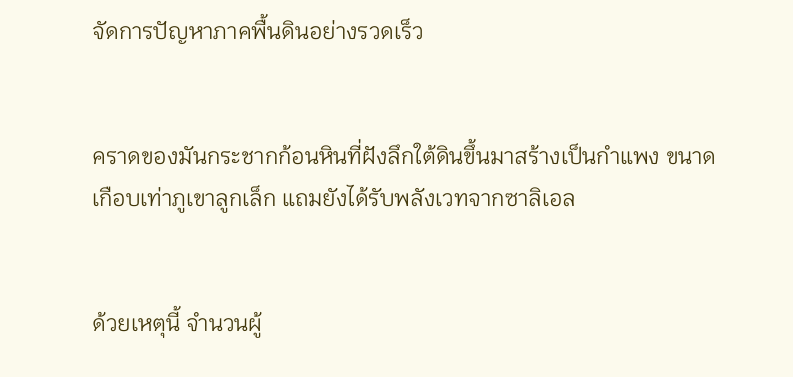จัดการปัญหาภาคพื้นดินอย่างรวดเร็ว


คราดของมันกระชากก้อนหินที่ฝังลึกใต้ดินขึ้นมาสร้างเป็นกำแพง ขนาดเกือบเท่าภูเขาลูกเล็ก แถมยังได้รับพลังเวทจากซาลิเอล


ด้วยเหตุนี้ จำนวนผู้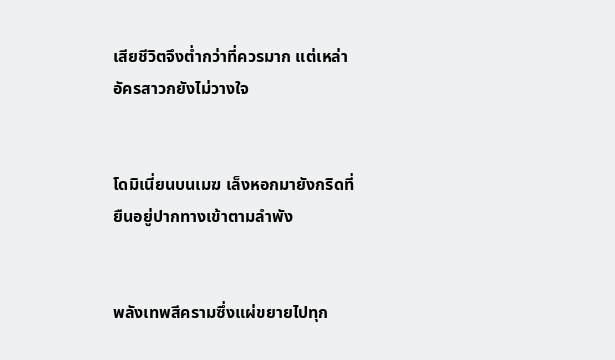เสียชีวิตจึงต่ำกว่าที่ควรมาก แต่เหล่าอัครสาวกยังไม่วางใจ


โดมิเนี่ยนบนเมฆ เล็งหอกมายังกริดที่ยืนอยู่ปากทางเข้าตามลำพัง


พลังเทพสีครามซึ่งแผ่ขยายไปทุก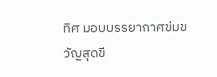ทิศ มอบบรรยากาศข่มขวัญสุดขี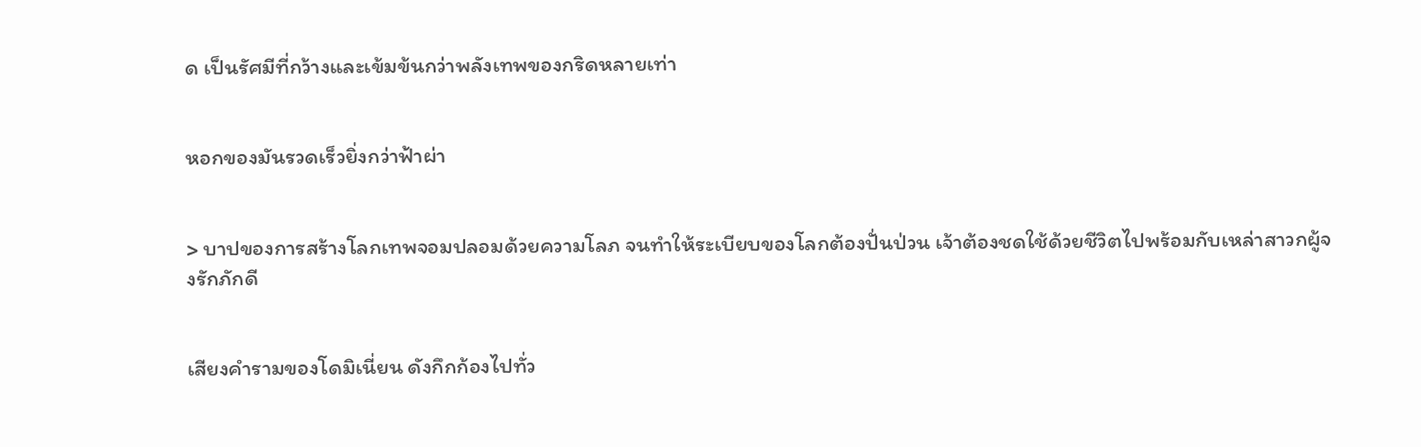ด เป็นรัศมีที่กว้างและเข้มข้นกว่าพลังเทพของกริดหลายเท่า


หอกของมันรวดเร็วยิ่งกว่าฟ้าผ่า


> บาปของการสร้างโลกเทพจอมปลอมด้วยความโลภ จนทำให้ระเบียบของโลกต้องปั่นป่วน เจ้าต้องชดใช้ด้วยชีวิตไปพร้อมกับเหล่าสาวกผู้จงรักภักดี


เสียงคำรามของโดมิเนี่ยน ดังกึกก้องไปทั่ว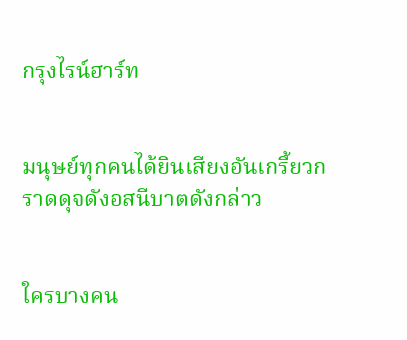กรุงไรน์ฮาร์ท


มนุษย์ทุกคนได้ยินเสียงอันเกรี้ยวกราดดุจดังอสนีบาตดังกล่าว


ใครบางคน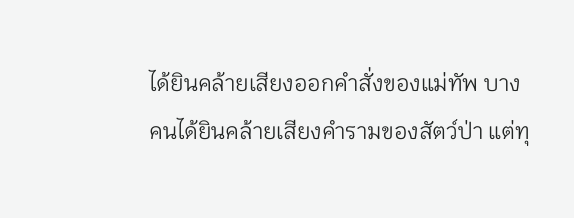ได้ยินคล้ายเสียงออกคำสั่งของแม่ทัพ บางคนได้ยินคล้ายเสียงคำรามของสัตว์ป่า แต่ทุ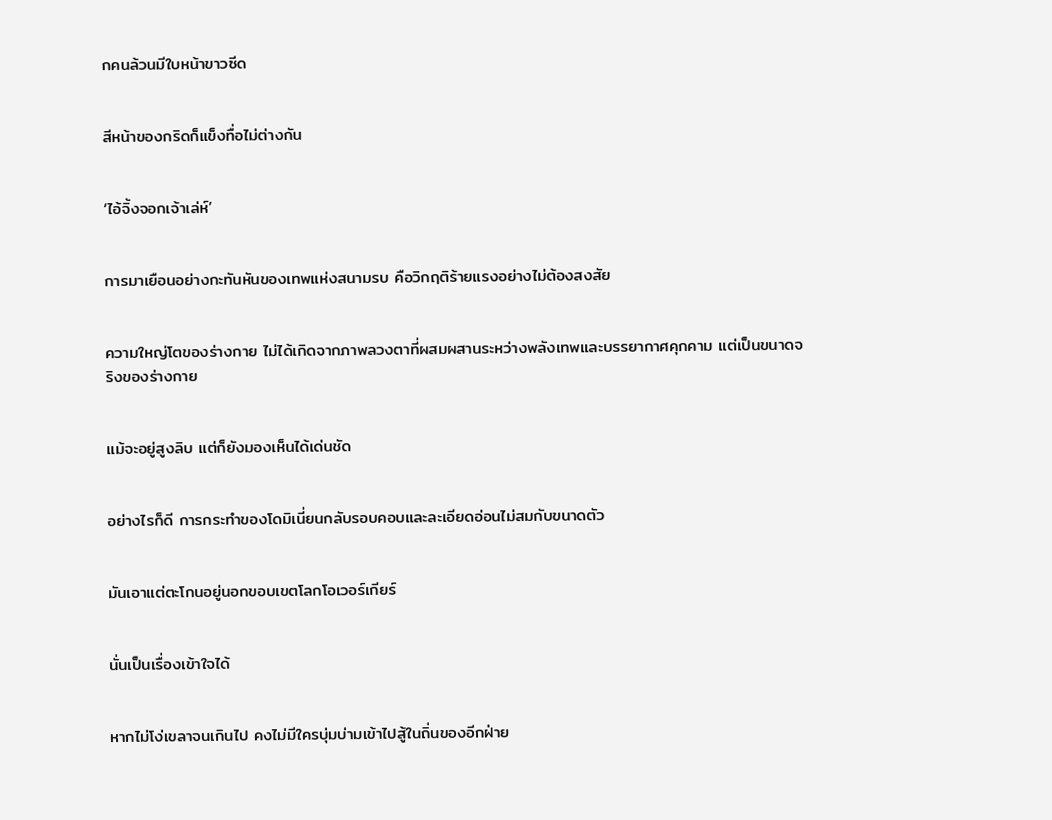กคนล้วนมีใบหน้าขาวซีด


สีหน้าของกริดก็แข็งทื่อไม่ต่างกัน


‘ไอ้จิ้งจอกเจ้าเล่ห์’


การมาเยือนอย่างกะทันหันของเทพแห่งสนามรบ คือวิกฤติร้ายแรงอย่างไม่ต้องสงสัย


ความใหญ่โตของร่างกาย ไม่ได้เกิดจากภาพลวงตาที่ผสมผสานระหว่างพลังเทพและบรรยากาศคุกคาม แต่เป็นขนาดจริงของร่างกาย


แม้จะอยู่สูงลิบ แต่ก็ยังมองเห็นได้เด่นชัด


อย่างไรก็ดี การกระทำของโดมิเนี่ยนกลับรอบคอบและละเอียดอ่อนไม่สมกับขนาดตัว


มันเอาแต่ตะโกนอยู่นอกขอบเขตโลกโอเวอร์เกียร์


นั่นเป็นเรื่องเข้าใจได้


หากไม่โง่เขลาจนเกินไป คงไม่มีใครบุ่มบ่ามเข้าไปสู้ในถิ่นของอีกฝ่าย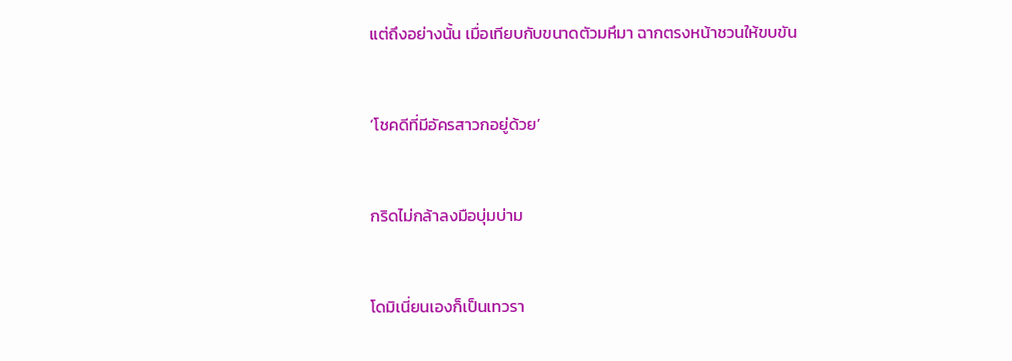แต่ถึงอย่างนั้น เมื่อเทียบกับขนาดตัวมหึมา ฉากตรงหน้าชวนให้ขบขัน


‘โชคดีที่มีอัครสาวกอยู่ด้วย’


กริดไม่กล้าลงมือบุ่มบ่าม


โดมิเนี่ยนเองก็เป็นเทวรา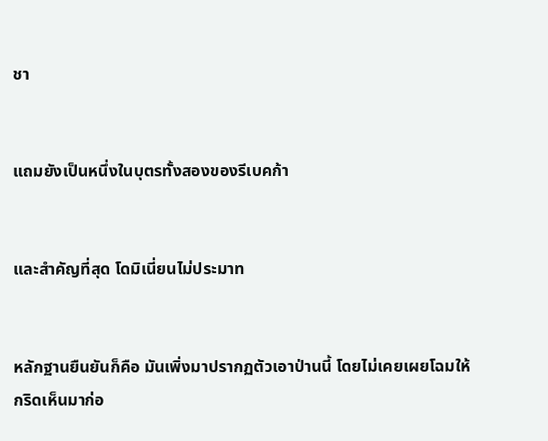ชา


แถมยังเป็นหนึ่งในบุตรทั้งสองของรีเบคก้า


และสำคัญที่สุด โดมิเนี่ยนไม่ประมาท


หลักฐานยืนยันก็คือ มันเพิ่งมาปรากฏตัวเอาป่านนี้ โดยไม่เคยเผยโฉมให้กริดเห็นมาก่อ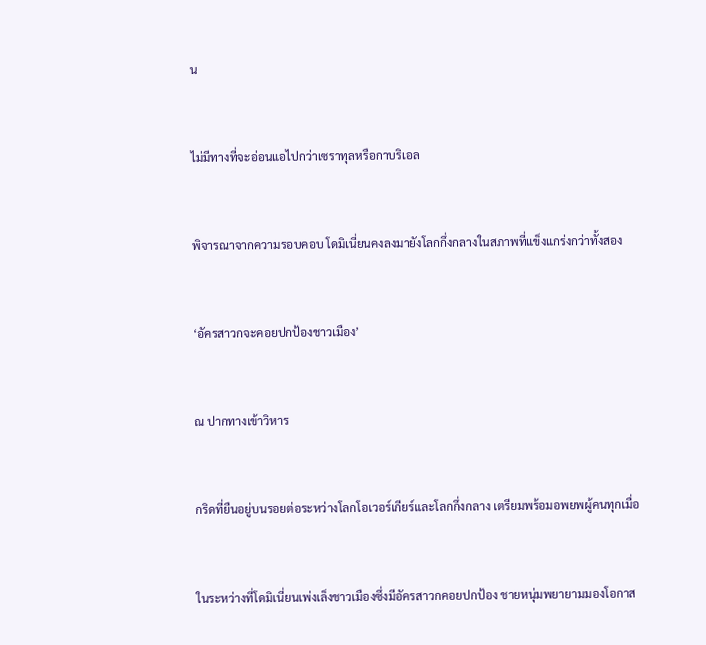น


ไม่มีทางที่จะอ่อนแอไปกว่าเซราทุลหรือกาบริเอล


พิจารณาจากความรอบคอบ โดมิเนี่ยนคงลงมายังโลกกึ่งกลางในสภาพที่แข็งแกร่งกว่าทั้งสอง


‘อัครสาวกจะคอยปกป้องชาวเมือง’


ณ ปากทางเข้าวิหาร


กริดที่ยืนอยู่บนรอยต่อระหว่างโลกโอเวอร์เกียร์และโลกกึ่งกลาง เตรียมพร้อมอพยพผู้คนทุกเมื่อ


ในระหว่างที่โดมิเนี่ยนเพ่งเล็งชาวเมืองซึ่งมีอัครสาวกคอยปกป้อง ชายหนุ่มพยายามมองโอกาส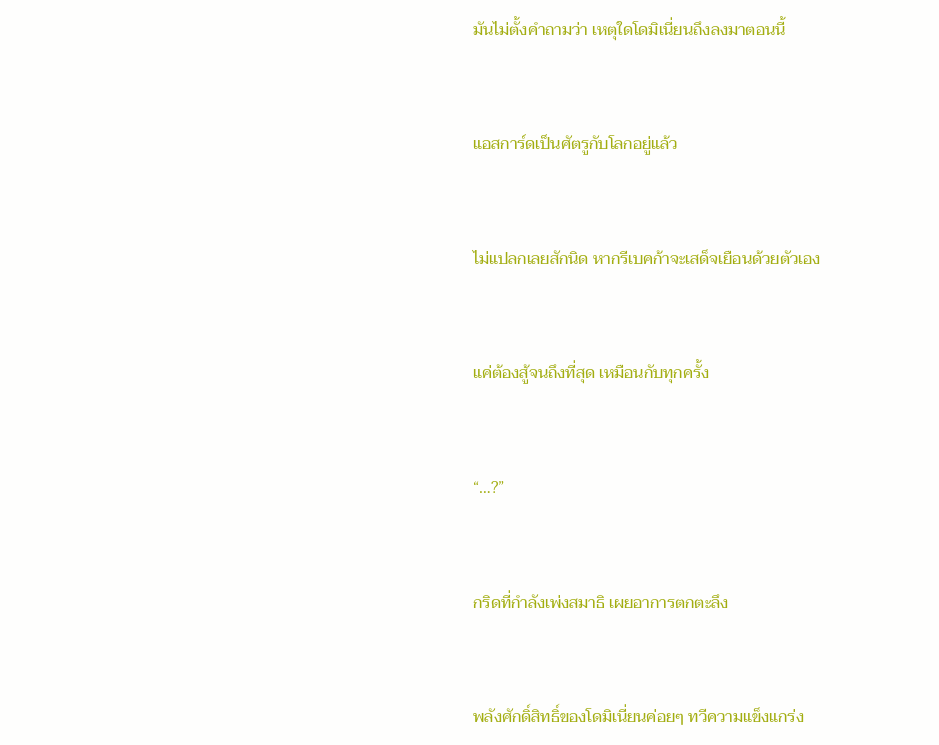มันไม่ตั้งคำถามว่า เหตุใดโดมิเนี่ยนถึงลงมาตอนนี้


แอสการ์ดเป็นศัตรูกับโลกอยู่แล้ว


ไม่แปลกเลยสักนิด หากรีเบคก้าจะเสด็จเยือนด้วยตัวเอง


แค่ต้องสู้จนถึงที่สุด เหมือนกับทุกครั้ง


“…?”


กริดที่กำลังเพ่งสมาธิ เผยอาการตกตะลึง


พลังศักดิ์สิทธิ์ของโดมิเนี่ยนค่อยๆ ทวีความแข็งแกร่ง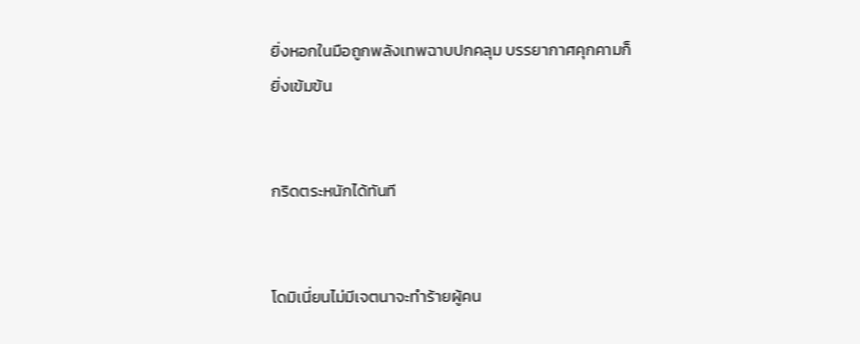ยิ่งหอกในมือถูกพลังเทพฉาบปกคลุม บรรยากาศคุกคามก็ยิ่งเข้มข้น


กริดตระหนักได้ทันที


โดมิเนี่ยนไม่มีเจตนาจะทำร้ายผู้คน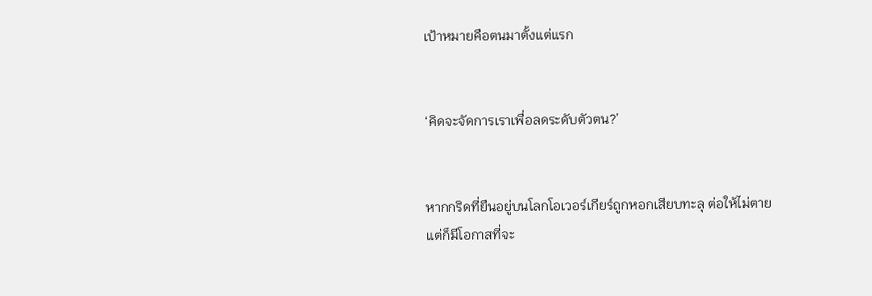เป้าหมายคือตนมาตั้งแต่แรก


‘คิดจะจัดการเราเพื่อลดระดับตัวตน?’


หากกริดที่ยืนอยู่บนโลกโอเวอร์เกียร์ถูกหอกเสียบทะลุ ต่อให้ไม่ตาย แต่ก็มีโอกาสที่จะ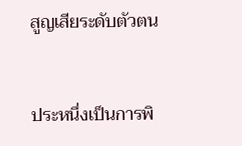สูญเสียระดับตัวตน


ประหนึ่งเป็นการพิ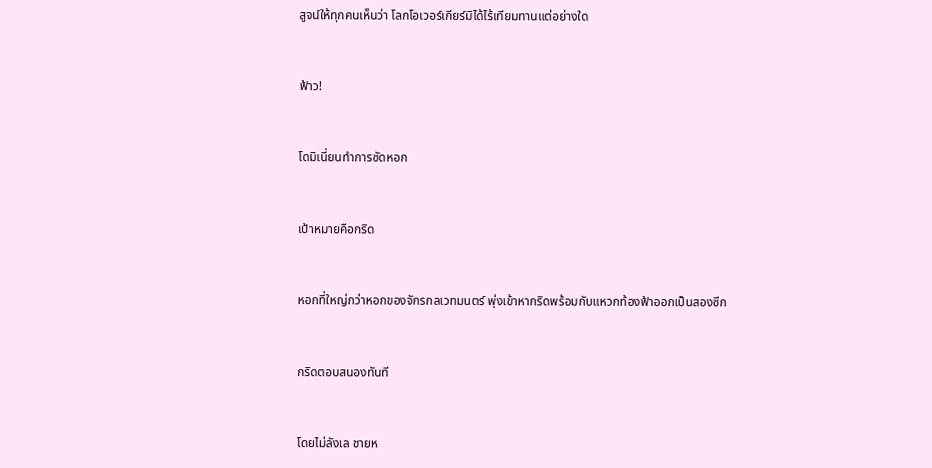สูจน์ให้ทุกคนเห็นว่า โลกโอเวอร์เกียร์มิได้ไร้เทียมทานแต่อย่างใด


ฟ้าว!


โดมิเนี่ยนทำการซัดหอก


เป้าหมายคือกริด


หอกที่ใหญ่กว่าหอกของจักรกลเวทมนตร์ พุ่งเข้าหากริดพร้อมกับแหวกท้องฟ้าออกเป็นสองซีก


กริดตอบสนองทันที


โดยไม่ลังเล ชายห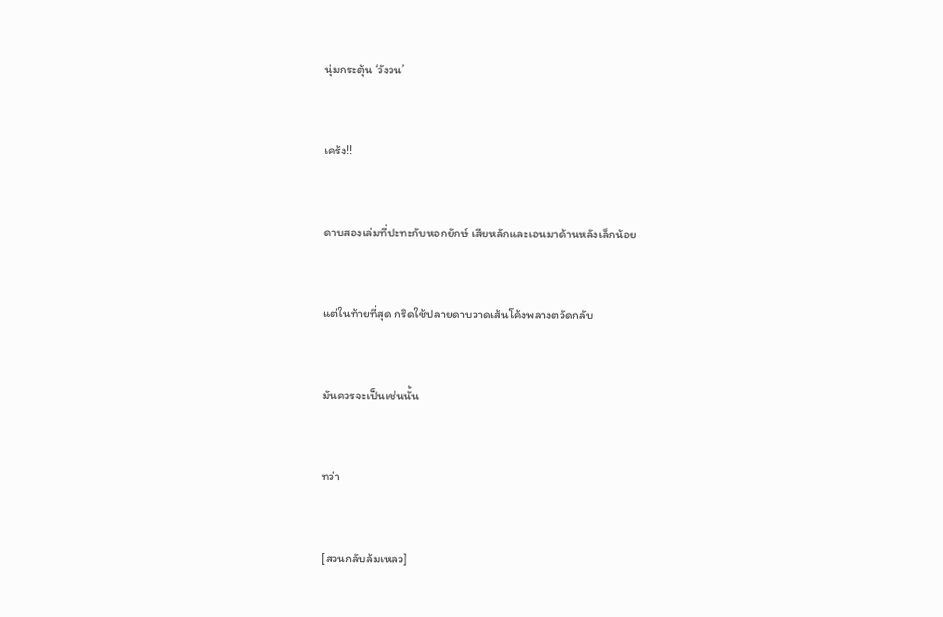นุ่มกระตุ้น ‘วังวน’


เคร้ง!!


ดาบสองเล่มที่ปะทะกับหอกยักษ์ เสียหลักและเอนมาด้านหลังเล็กน้อย


แต่ในท้ายที่สุด กริดใช้ปลายดาบวาดเส้นโค้งพลางตวัดกลับ


มันควรจะเป็นเช่นนั้น


ทว่า


[สวนกลับล้มเหลว]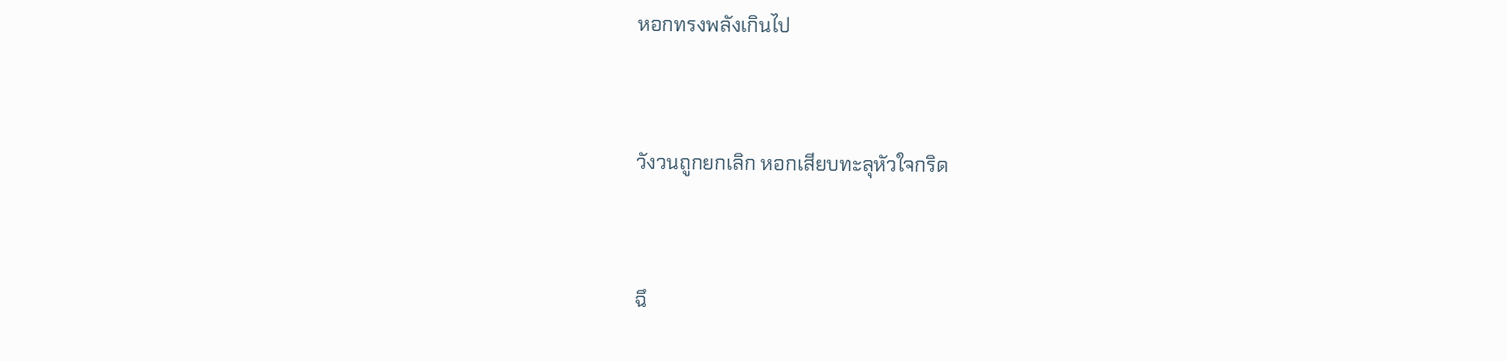หอกทรงพลังเกินไป


วังวนถูกยกเลิก หอกเสียบทะลุหัวใจกริด


ฉึ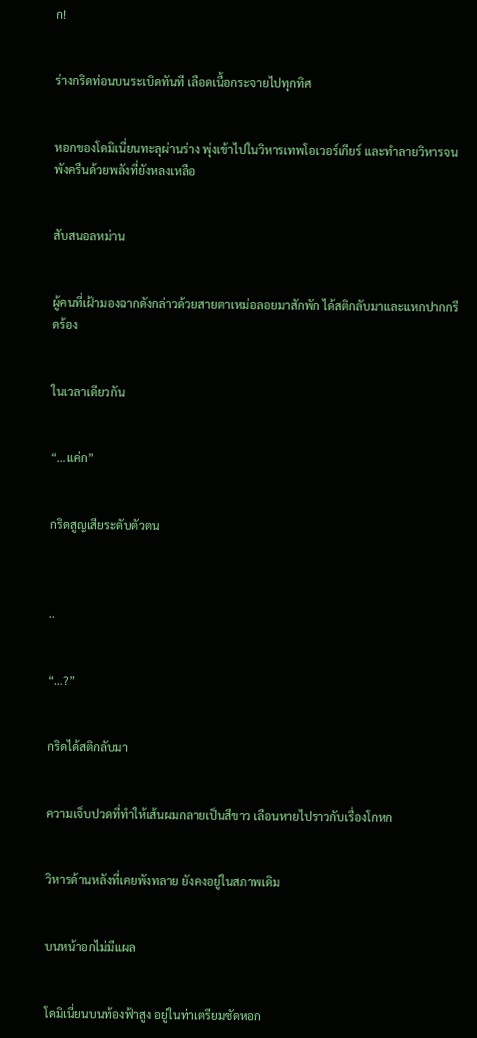ก!


ร่างกริดท่อนบนระเบิดทันที เลือดเนื้อกระจายไปทุกทิศ


หอกของโดมิเนี่ยนทะลุผ่านร่าง พุ่งเข้าไปในวิหารเทพโอเวอร์เกียร์ และทำลายวิหารจนพังครืนด้วยพลังที่ยังหลงเหลือ


สับสนอลหม่าน


ผู้คนที่เฝ้ามองฉากดังกล่าวด้วยสายตาเหม่อลอยมาสักพัก ได้สติกลับมาและแหกปากกรีดร้อง


ในเวลาเดียวกัน


“…แค่ก”


กริดสูญเสียระดับตัวตน



..


“…?”


กริดได้สติกลับมา


ความเจ็บปวดที่ทำให้เส้นผมกลายเป็นสีขาว เลือนหายไปราวกับเรื่องโกหก


วิหารด้านหลังที่เคยพังทลาย ยังคงอยู่ในสภาพเดิม


บนหน้าอกไม่มีแผล


โดมิเนี่ยนบนท้องฟ้าสูง อยู่ในท่าเตรียมซัดหอก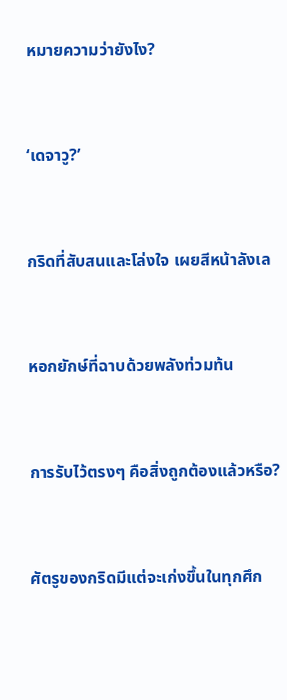หมายความว่ายังไง?


‘เดจาวู?’


กริดที่สับสนและโล่งใจ เผยสีหน้าลังเล


หอกยักษ์ที่ฉาบด้วยพลังท่วมท้น


การรับไว้ตรงๆ คือสิ่งถูกต้องแล้วหรือ?


ศัตรูของกริดมีแต่จะเก่งขึ้นในทุกศึก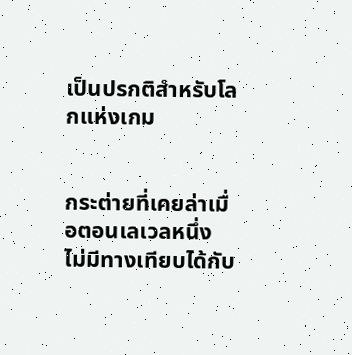เป็นปรกติสำหรับโลกแห่งเกม


กระต่ายที่เคยล่าเมื่อตอนเลเวลหนึ่ง ไม่มีทางเทียบได้กับ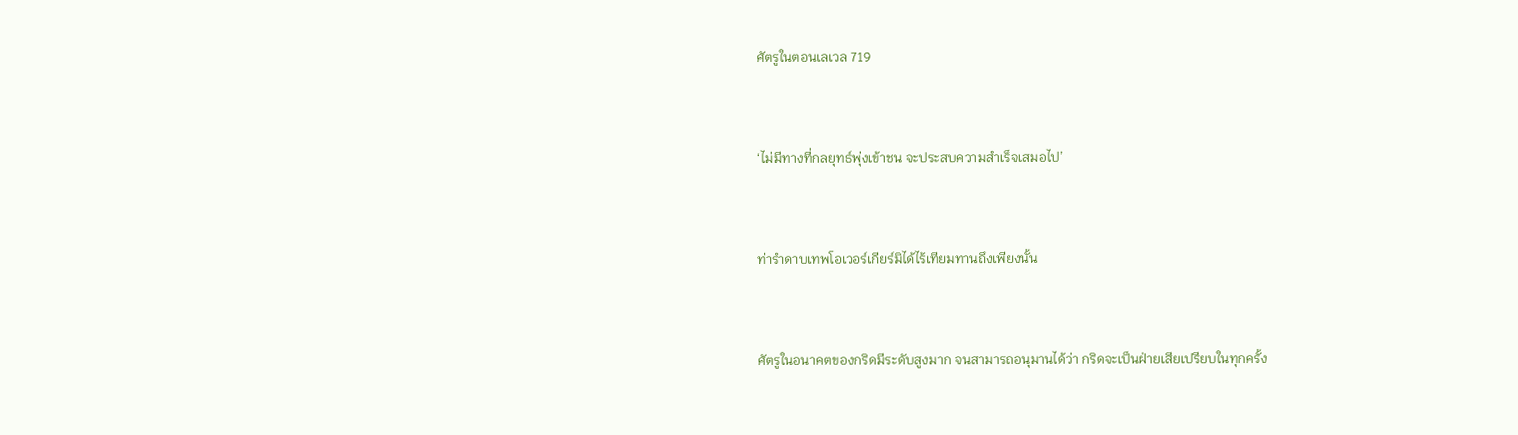ศัตรูในตอนเลเวล 719


‘ไม่มีทางที่กลยุทธ์พุ่งเข้าชน จะประสบความสำเร็จเสมอไป’


ท่ารำดาบเทพโอเวอร์เกียร์มิได้ไร้เทียมทานถึงเพียงนั้น


ศัตรูในอนาคตของกริดมีระดับสูงมาก จนสามารถอนุมานได้ว่า กริดจะเป็นฝ่ายเสียเปรียบในทุกครั้ง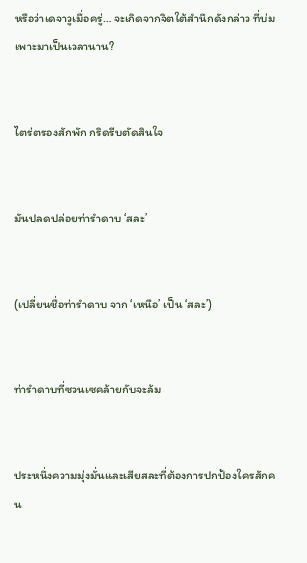หรือว่าเดจาวูเมื่อครู่… จะเกิดจากจิตใต้สำนึกดังกล่าว ที่บ่มเพาะมาเป็นเวลานาน?


ไตร่ตรองสักพัก กริดรีบตัดสินใจ


มันปลดปล่อยท่ารำดาบ ‘สละ’


(เปลี่ยนชื่อท่ารำดาบ จาก ‘เหนือ’ เป็น ‘สละ’)


ท่ารำดาบที่ซวนเซคล้ายกับจะล้ม


ประหนึ่งความมุ่งมั่นและเสียสละที่ต้องการปกป้องใครสักคน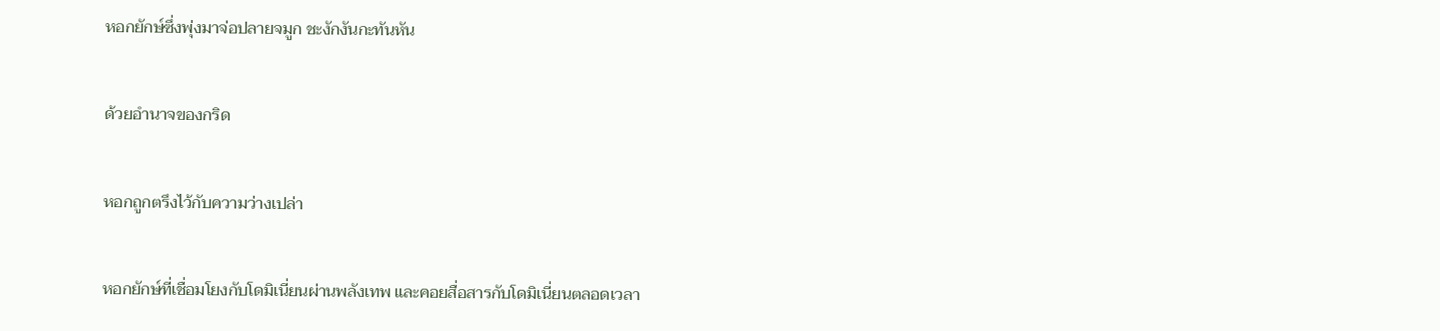หอกยักษ์ซึ่งพุ่งมาจ่อปลายจมูก ชะงักงันกะทันหัน


ด้วยอำนาจของกริด


หอกถูกตรึงไว้กับความว่างเปล่า


หอกยักษ์ที่เชื่อมโยงกับโดมิเนี่ยนผ่านพลังเทพ และคอยสื่อสารกับโดมิเนี่ยนตลอดเวลา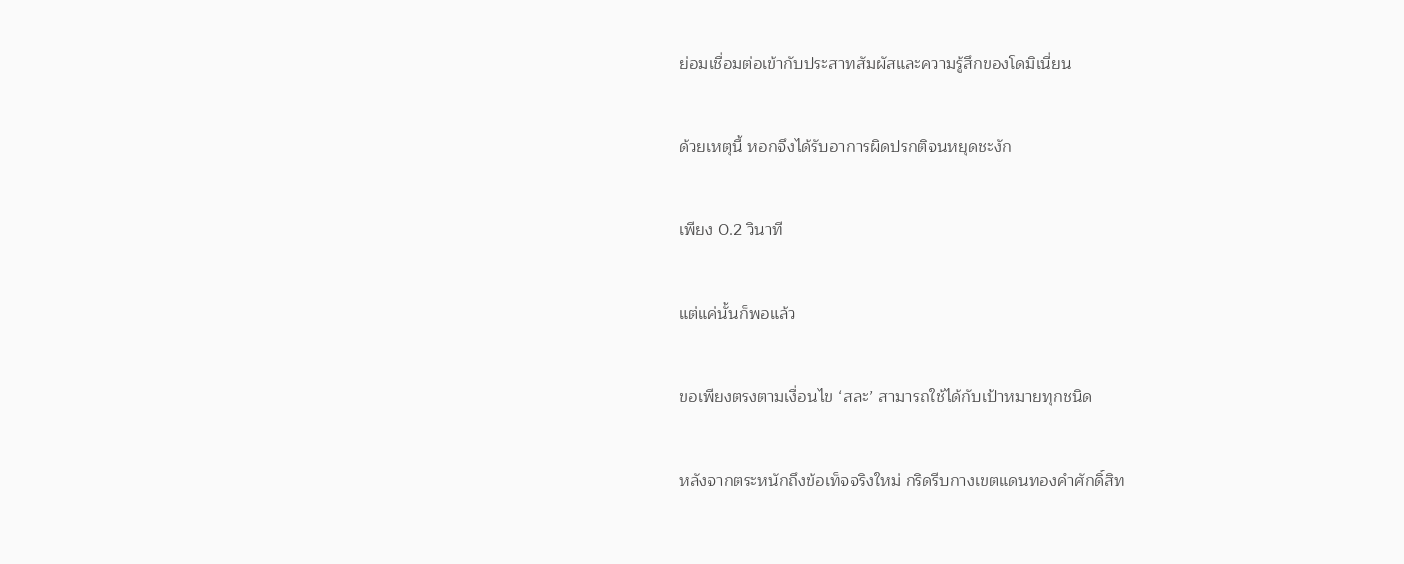ย่อมเชื่อมต่อเข้ากับประสาทสัมผัสและความรู้สึกของโดมิเนี่ยน


ด้วยเหตุนี้ หอกจึงได้รับอาการผิดปรกติจนหยุดชะงัก


เพียง 0.2 วินาที


แต่แค่นั้นก็พอแล้ว


ขอเพียงตรงตามเงื่อนไข ‘สละ’ สามารถใช้ได้กับเป้าหมายทุกชนิด


หลังจากตระหนักถึงข้อเท็จจริงใหม่ กริดรีบกางเขตแดนทองคำศักดิ์สิท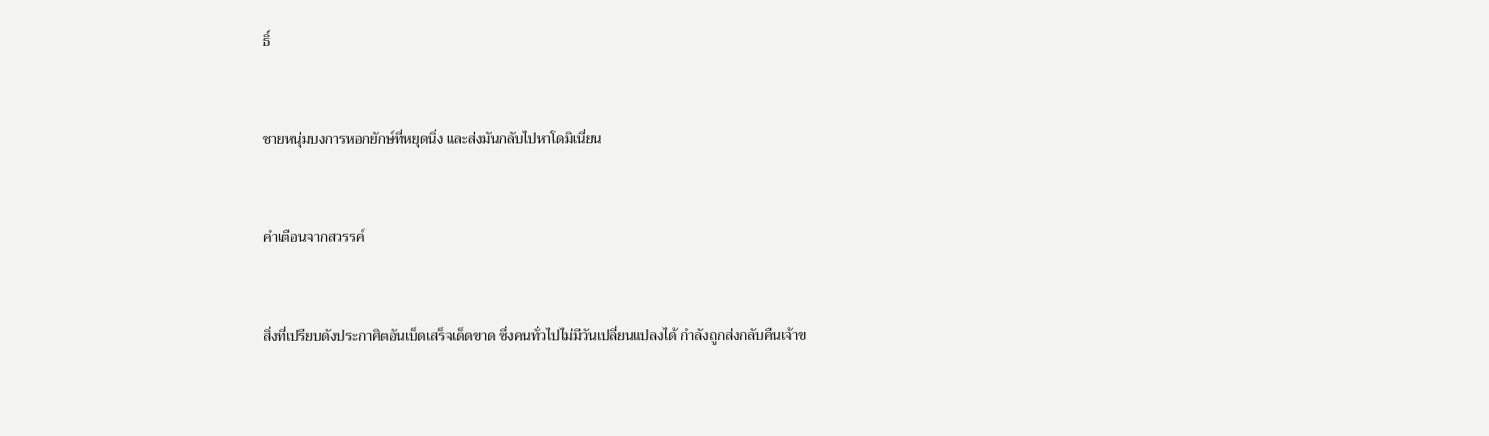ธิ์


ชายหนุ่มบงการหอกยักษ์ที่หยุดนิ่ง และส่งมันกลับไปหาโดมิเนี่ยน


คำเตือนจากสวรรค์


สิ่งที่เปรียบดังประกาศิตอันเบ็ดเสร็จเด็ดขาด ซึ่งคนทั่วไปไม่มีวันเปลี่ยนแปลงได้ กำลังถูกส่งกลับคืนเจ้าข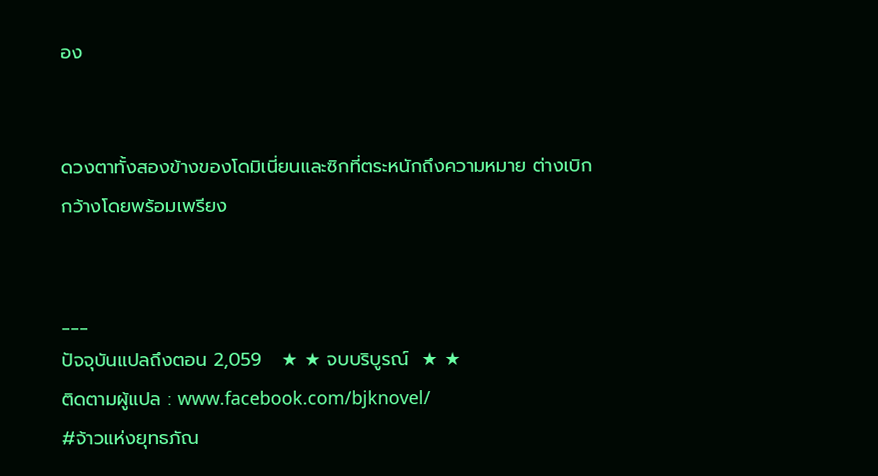อง


ดวงตาทั้งสองข้างของโดมิเนี่ยนและซิกที่ตระหนักถึงความหมาย ต่างเบิกกว้างโดยพร้อมเพรียง


___
ปัจจุบันแปลถึงตอน 2,059   ★ ★ จบบริบูรณ์  ★ ★
ติดตามผู้แปล : www.facebook.com/bjknovel/
#จ้าวแห่งยุทธภัณ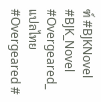ฑ์ #BJKNovel #BJK_Novel #Overgeared_แปลไทย #Overgeared #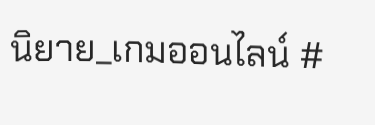นิยาย_เกมออนไลน์ #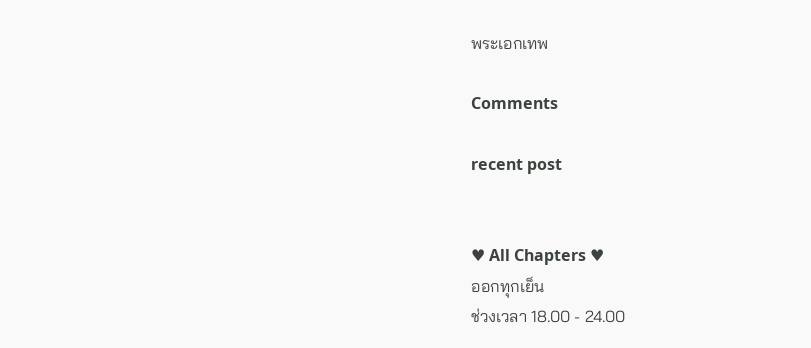พระเอกเทพ

Comments

recent post


♥ All Chapters ♥
ออกทุกเย็น
ช่วงเวลา 18.00 - 24.00